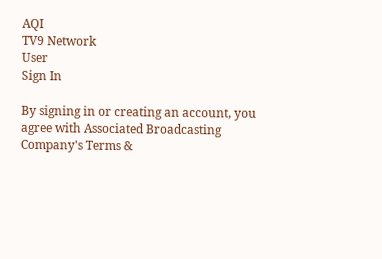AQI
TV9 Network
User
Sign In

By signing in or creating an account, you agree with Associated Broadcasting Company's Terms &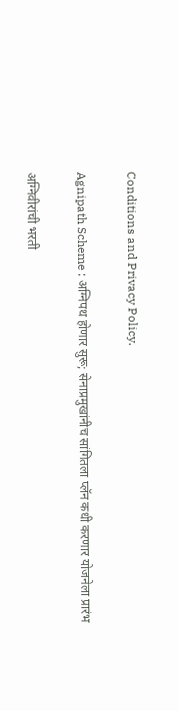Conditions and Privacy Policy.

Agnipath Scheme : अग्निपथ होणार सुरू; सेनाप्रमुखांनीच सांगितला प्लॅन कधी करणार योजनेला प्रारंभ

अग्निवीरांची भरती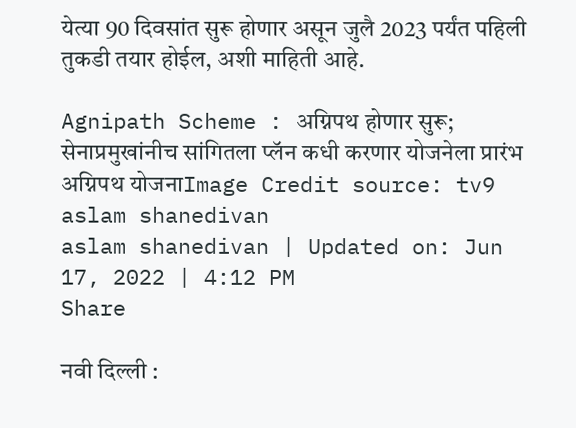येत्या 90 दिवसांत सुरू होणार असून जुलै 2023 पर्यंत पहिली तुकडी तयार होईल, अशी माहिती आहे.

Agnipath Scheme : अग्निपथ होणार सुरू; सेनाप्रमुखांनीच सांगितला प्लॅन कधी करणार योजनेला प्रारंभ
अग्निपथ योजनाImage Credit source: tv9
aslam shanedivan
aslam shanedivan | Updated on: Jun 17, 2022 | 4:12 PM
Share

नवी दिल्ली :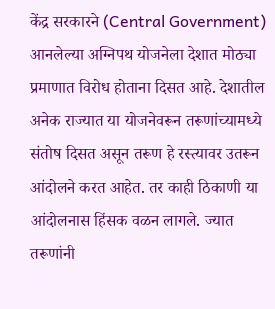केंद्र सरकारने (Central Government) आनलेल्या अग्निपथ योजनेला देशात मोठ्या प्रमाणात विरोध होताना दिसत आहे. देशातील अनेक राज्यात या योजनेवरून तरूणांच्यामध्ये संतोष दिसत असून तरूण हे रस्त्यावर उतरून आंदोलने करत आहेत. तर काही ठिकाणी या आंदोलनास हिंसक वळन लागले. ज्यात तरूणांनी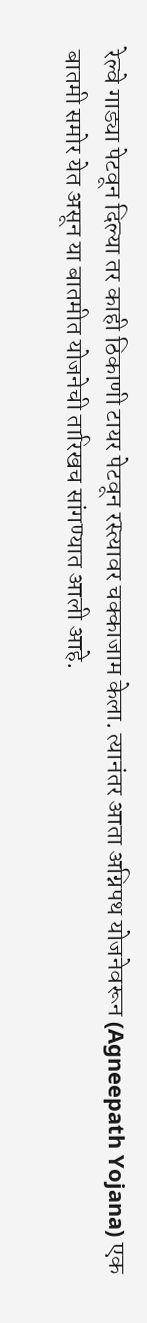रेल्वे गाड्या पेटवून दिल्या तर काही ठिकाणी टायर पेटवून रस्त्यावर चक्काजाम केला. त्यानंतर आता अग्निपथ योजनेवरून (Agneepath Yojana) एक बातमी समोर येत असून या बातमीत योजनेची तारिखच सांगण्यात आली आहे.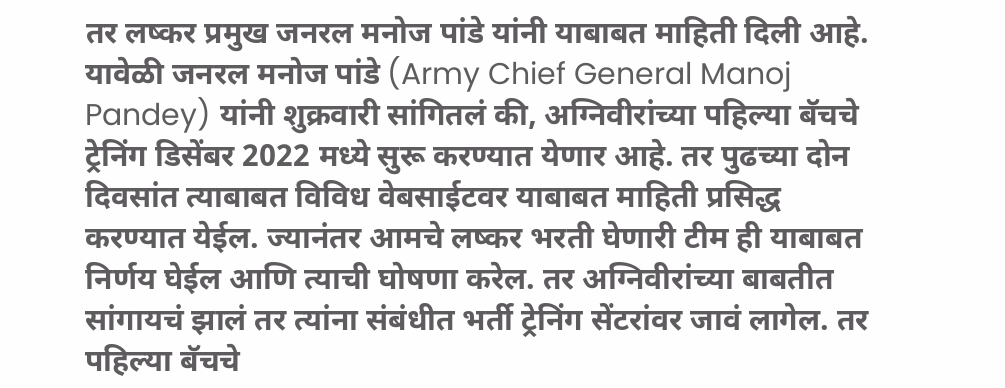तर लष्कर प्रमुख जनरल मनोज पांडे यांनी याबाबत माहिती दिली आहे. यावेळी जनरल मनोज पांडे (Army Chief General Manoj Pandey) यांनी शुक्रवारी सांगितलं की, अग्निवीरांच्या पहिल्या बॅचचे ट्रेनिंग डिसेंबर 2022 मध्ये सुरू करण्यात येणार आहे. तर पुढच्या दोन दिवसांत त्याबाबत विविध वेबसाईटवर याबाबत माहिती प्रसिद्ध करण्यात येईल. ज्यानंतर आमचे लष्कर भरती घेणारी टीम ही याबाबत निर्णय घेईल आणि त्याची घोषणा करेल. तर अग्निवीरांच्या बाबतीत सांगायचं झालं तर त्यांना संबंधीत भर्ती ट्रेनिंग सेंटरांवर जावं लागेल. तर पहिल्या बॅचचे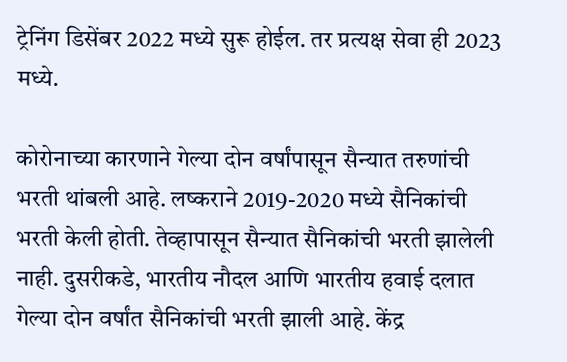ट्रेनिंग डिसेंबर 2022 मध्ये सुरू होईल. तर प्रत्यक्ष सेवा ही 2023 मध्ये.

कोरोनाच्या कारणाने गेल्या दोन वर्षांपासून सैन्यात तरुणांची भरती थांबली आहे. लष्कराने 2019-2020 मध्ये सैनिकांची भरती केली होती. तेव्हापासून सैन्यात सैनिकांची भरती झालेली नाही. दुसरीकडे, भारतीय नौदल आणि भारतीय हवाई दलात गेल्या दोन वर्षांत सैनिकांची भरती झाली आहे. केंद्र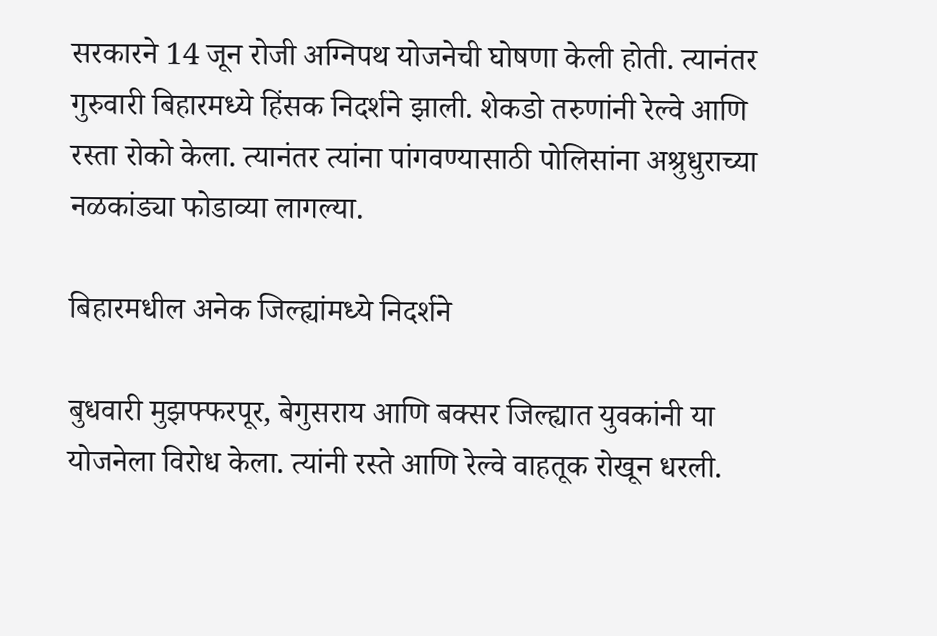सरकारने 14 जून रोजी अग्निपथ योजनेची घोषणा केली होती. त्यानंतर गुरुवारी बिहारमध्ये हिंसक निदर्शने झाली. शेकडो तरुणांनी रेल्वे आणि रस्ता रोको केला. त्यानंतर त्यांना पांगवण्यासाठी पोलिसांना अश्रुधुराच्या नळकांड्या फोडाव्या लागल्या.

बिहारमधील अनेक जिल्ह्यांमध्ये निदर्शने

बुधवारी मुझफ्फरपूर, बेगुसराय आणि बक्सर जिल्ह्यात युवकांनी या योजनेला विरोध केला. त्यांनी रस्ते आणि रेल्वे वाहतूक रोखून धरली.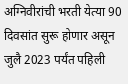अग्निवीरांची भरती येत्या 90 दिवसांत सुरू होणार असून जुलै 2023 पर्यंत पहिली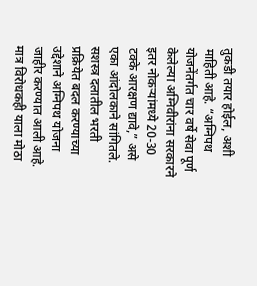तुकडी तयार होईल, अशी माहिती आहे. “अग्निपथ योजनेंतर्गत चार वर्षे सेवा पूर्ण केलेल्या अग्निवीरांना सरकारने इतर नोकऱ्यांमध्ये 20-30 टक्के आरक्षण द्यावे,” असे एका आंदोलकाने सांगितले. सशस्त्र दलातील भरती प्रक्रियेत बदल करण्याच्या उद्देशाने अग्निपथ योजना जाहीर करण्यात आली आहे. मात्र विरोधकही याला मोठा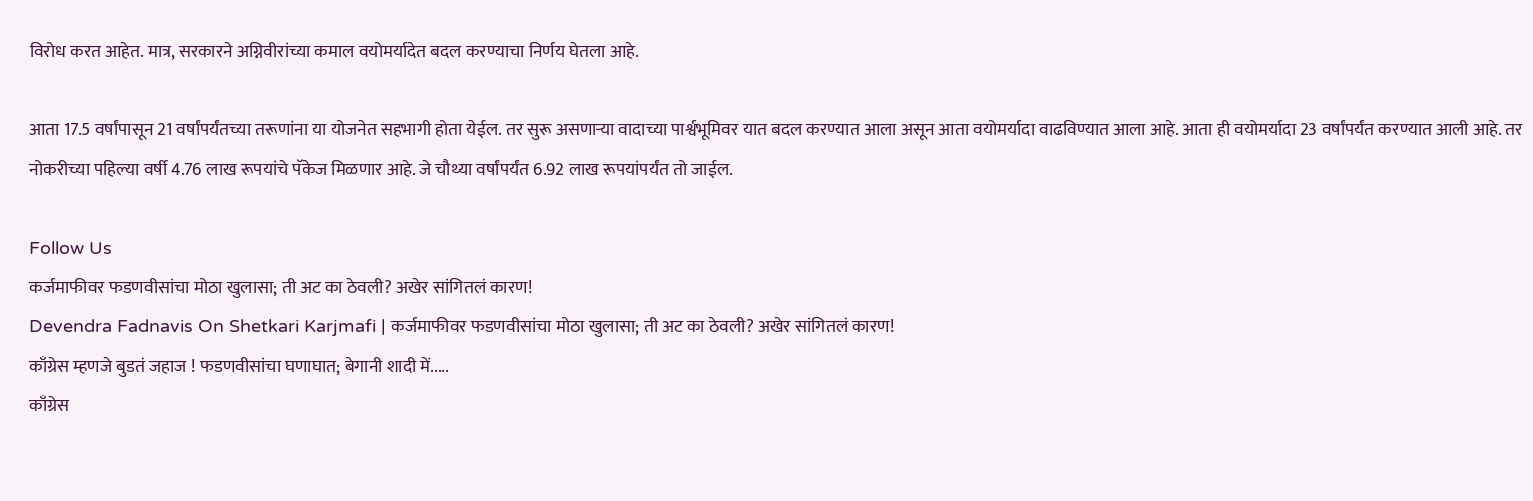विरोध करत आहेत. मात्र, सरकारने अग्निवीरांच्या कमाल वयोमर्यादेत बदल करण्याचा निर्णय घेतला आहे.

आता 17.5 वर्षांपासून 21 वर्षांपर्यंतच्या तरूणांना या योजनेत सहभागी होता येईल. तर सुरू असणाऱ्या वादाच्या पार्श्वभूमिवर यात बदल करण्यात आला असून आता वयोमर्यादा वाढविण्यात आला आहे. आता ही वयोमर्यादा 23 वर्षांपर्यंत करण्यात आली आहे. तर नोकरीच्या पहिल्या वर्षी 4.76 लाख रूपयांचे पॅकेज मिळणार आहे. जे चौथ्या वर्षांपर्यंत 6.92 लाख रूपयांपर्यंत तो जाईल.

Follow Us
कर्जमाफीवर फडणवीसांचा मोठा खुलासा; ती अट का ठेवली? अखेर सांगितलं कारण!
Devendra Fadnavis On Shetkari Karjmafi | कर्जमाफीवर फडणवीसांचा मोठा खुलासा; ती अट का ठेवली? अखेर सांगितलं कारण!
काँग्रेस म्हणजे बुडतं जहाज ! फडणवीसांचा घणाघात; बेगानी शादी में.....
काँग्रेस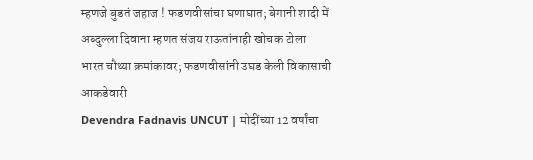म्हणजे बुडतं जहाज ! फडणवीसांचा घणाघात; बेगानी शादी में अब्दुल्ला दिवाना म्हणत संजय राऊतांनाही खोचक टोला
भारत चौथ्या क्रमांकावर; फडणवीसांनी उघड केली विकासाची आकडेवारी
Devendra Fadnavis UNCUT | मोदींच्या 12 वर्षांचा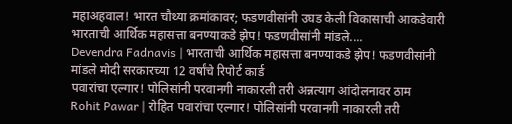महाअहवाल! भारत चौथ्या क्रमांकावर; फडणवीसांनी उघड केली विकासाची आकडेवारी
भारताची आर्थिक महासत्ता बनण्याकडे झेप! फडणवीसांनी मांडले....
Devendra Fadnavis | भारताची आर्थिक महासत्ता बनण्याकडे झेप! फडणवीसांनी मांडले मोदी सरकारच्या 12 वर्षांचे रिपोर्ट कार्ड
पवारांचा एल्गार! पोलिसांनी परवानगी नाकारली तरी अन्नत्याग आंदोलनावर ठाम
Rohit Pawar | रोहित पवारांचा एल्गार! पोलिसांनी परवानगी नाकारली तरी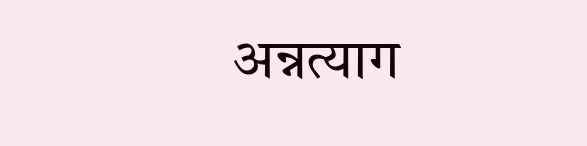अन्नत्याग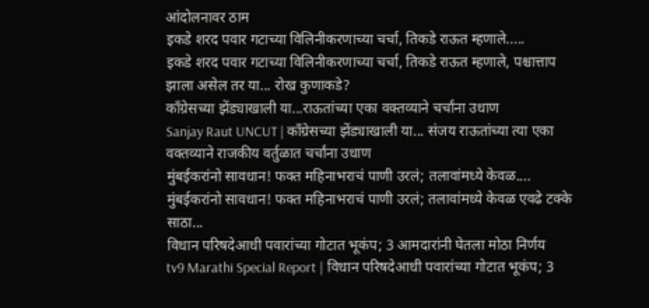आंदोलनावर ठाम
इकडे शरद पवार गटाच्या विलिनीकरणाच्या चर्चा, तिकडे राऊत म्हणाले.....
इकडे शरद पवार गटाच्या विलिनीकरणाच्या चर्चा, तिकडे राऊत म्हणाले, पश्चात्ताप झाला असेल तर या... रोख कुणाकडे?
काँग्रेसच्या झेंड्याखाली या...राऊतांच्या एका वक्तव्याने चर्चांना उधाण
Sanjay Raut UNCUT | काँग्रेसच्या झेंड्याखाली या... संजय राऊतांच्या त्या एका वक्तव्याने राजकीय वर्तुळात चर्चांना उधाण
मुंबईकरांनो सावधान! फक्त महिनाभराचं पाणी उरलं; तलावांमध्ये केवळ....
मुंबईकरांनो सावधान! फक्त महिनाभराचं पाणी उरलं; तलावांमध्ये केवळ एवढे टक्के साठा...
विधान परिषदेआधी पवारांच्या गोटात भूकंप; 3 आमदारांनी घेतला मोठा निर्णय
tv9 Marathi Special Report | विधान परिषदेआधी पवारांच्या गोटात भूकंप; 3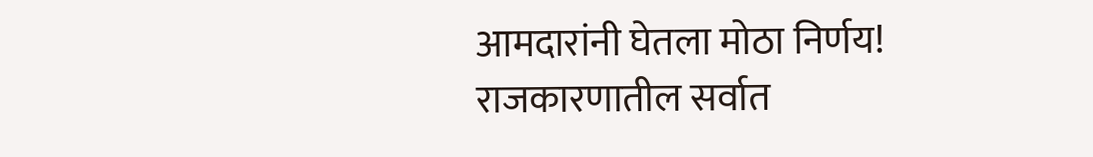आमदारांनी घेतला मोठा निर्णय! राजकारणातील सर्वात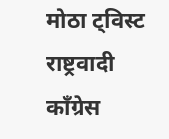मोठा ट्विस्ट
राष्ट्रवादी काँग्रेस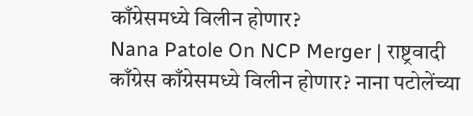काँग्रेसमध्ये विलीन होणार?
Nana Patole On NCP Merger | राष्ट्रवादी काँग्रेस काँग्रेसमध्ये विलीन होणार? नाना पटोलेंच्या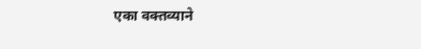एका वक्तव्याने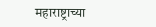महाराष्ट्राच्या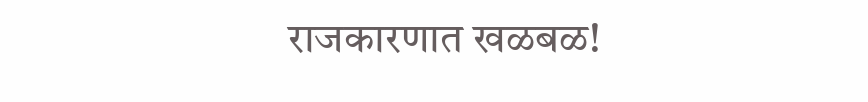राजकारणात खळबळ!